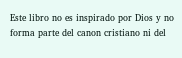Este libro no es inspirado por Dios y no forma parte del canon cristiano ni del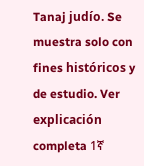Tanaj judío. Se muestra solo con fines históricos y de estudio. Ver explicación completa 1ኛ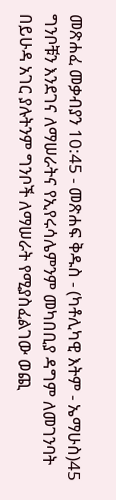መጽሐፈ መቃብያን 10:45 - መጽሐፍ ቅዱስ - (ካቶሊካዊ እትም - ኤማሁስ)45 ግንቦቹን እንደገና ለማሠራትና የኢየሩሳሌምንም መካበቢያ ዳግም ለመገንባት በይሁዳ አገር ያሉትንም ግንቦች ለማሠራት የሚያስፈልገው ወጪ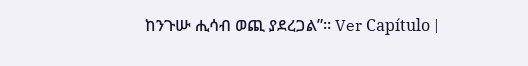ከንጉሡ ሒሳብ ወጪ ያደረጋል”። Ver Capítulo |